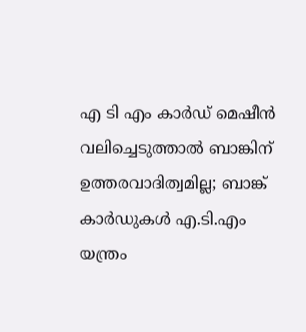എ ടി എം കാർഡ് മെഷീൻ വലിച്ചെടുത്താൽ ബാങ്കിന് ഉത്തരവാദിത്വമില്ല; ബാങ്ക് കാർഡുകൾ എ.ടി.എം യന്ത്രം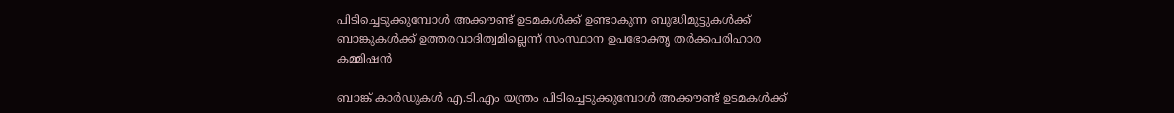പിടിച്ചെടുക്കുമ്പോൾ അക്കൗണ്ട് ഉടമകൾക്ക് ഉണ്ടാകുന്ന ബുദ്ധിമുട്ടുകൾക്ക് ബാങ്കുകൾക്ക് ഉത്തരവാദിത്വമില്ലെന്ന് സംസ്ഥാന ഉപഭോക്തൃ തർക്കപരിഹാര കമ്മിഷൻ

ബാങ്ക് കാർഡുകൾ എ.ടി.എം യന്ത്രം പിടിച്ചെടുക്കുമ്പോൾ അക്കൗണ്ട് ഉടമകൾക്ക്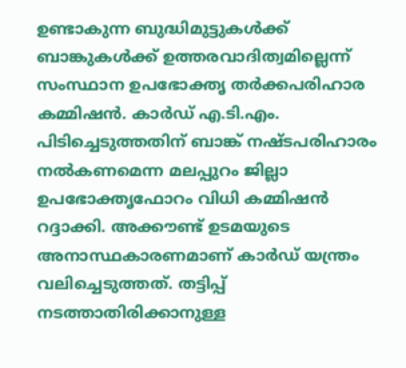ഉണ്ടാകുന്ന ബുദ്ധിമുട്ടുകൾക്ക് ബാങ്കുകൾക്ക് ഉത്തരവാദിത്വമില്ലെന്ന് സംസ്ഥാന ഉപഭോക്തൃ തർക്കപരിഹാര കമ്മിഷൻ. കാർഡ് എ.ടി.എം. പിടിച്ചെടുത്തതിന് ബാങ്ക് നഷ്ടപരിഹാരം നൽകണമെന്ന മലപ്പുറം ജില്ലാ ഉപഭോക്തൃഫോറം വിധി കമ്മിഷൻ റദ്ദാക്കി. അക്കൗണ്ട് ഉടമയുടെ അനാസ്ഥകാരണമാണ് കാർഡ് യന്ത്രം വലിച്ചെടുത്തത്. തട്ടിപ്പ് നടത്താതിരിക്കാനുള്ള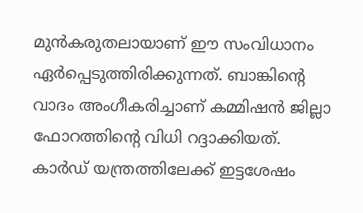മുൻകരുതലായാണ് ഈ സംവിധാനം ഏർപ്പെടുത്തിരിക്കുന്നത്. ബാങ്കിന്റെ വാദം അംഗീകരിച്ചാണ് കമ്മിഷൻ ജില്ലാ ഫോറത്തിന്റെ വിധി റദ്ദാക്കിയത്.
കാർഡ് യന്ത്രത്തിലേക്ക് ഇട്ടശേഷം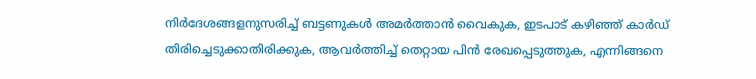നിർദേശങ്ങളനുസരിച്ച് ബട്ടണുകൾ അമർത്താൻ വൈകുക, ഇടപാട് കഴിഞ്ഞ് കാർഡ് തിരിച്ചെടുക്കാതിരിക്കുക, ആവർത്തിച്ച് തെറ്റായ പിൻ രേഖപ്പെടുത്തുക, എന്നിങ്ങനെ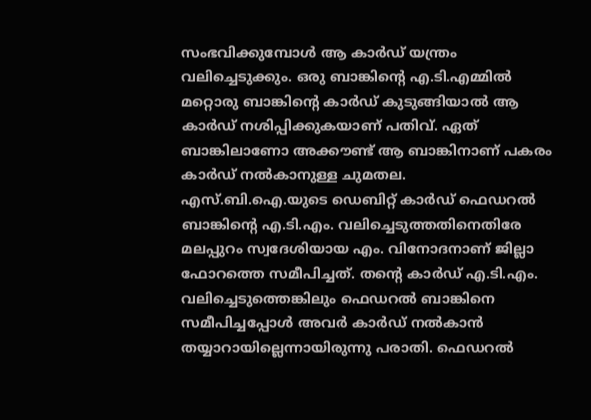സംഭവിക്കുമ്പോൾ ആ കാർഡ് യന്ത്രം വലിച്ചെടുക്കും. ഒരു ബാങ്കിന്റെ എ.ടി.എമ്മിൽ മറ്റൊരു ബാങ്കിന്റെ കാർഡ് കുടുങ്ങിയാൽ ആ കാർഡ് നശിപ്പിക്കുകയാണ് പതിവ്. ഏത് ബാങ്കിലാണോ അക്കൗണ്ട് ആ ബാങ്കിനാണ് പകരം കാർഡ് നൽകാനുള്ള ചുമതല.
എസ്.ബി.ഐ.യുടെ ഡെബിറ്റ് കാർഡ് ഫെഡറൽ ബാങ്കിന്റെ എ.ടി.എം. വലിച്ചെടുത്തതിനെതിരേ മലപ്പുറം സ്വദേശിയായ എം. വിനോദനാണ് ജില്ലാ ഫോറത്തെ സമീപിച്ചത്. തന്റെ കാർഡ് എ.ടി.എം. വലിച്ചെടുത്തെങ്കിലും ഫെഡറൽ ബാങ്കിനെ സമീപിച്ചപ്പോൾ അവർ കാർഡ് നൽകാൻ തയ്യാറായില്ലെന്നായിരുന്നു പരാതി. ഫെഡറൽ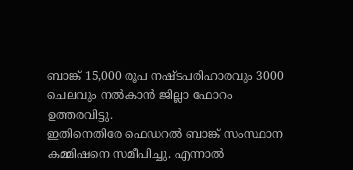ബാങ്ക് 15,000 രൂപ നഷ്ടപരിഹാരവും 3000 ചെലവും നൽകാൻ ജില്ലാ ഫോറം ഉത്തരവിട്ടു.
ഇതിനെതിരേ ഫെഡറൽ ബാങ്ക് സംസ്ഥാന കമ്മിഷനെ സമീപിച്ചു. എന്നാൽ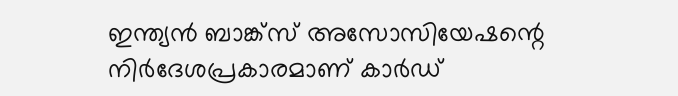ഇന്ത്യൻ ബാങ്ക്സ് അസോസിയേഷന്റെ നിർദേശപ്രകാരമാണ് കാർഡ്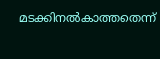മടക്കിനൽകാത്തതെന്ന്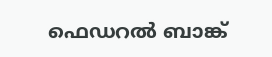ഫെഡറൽ ബാങ്ക്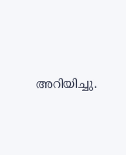അറിയിച്ചു.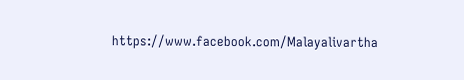https://www.facebook.com/Malayalivartha